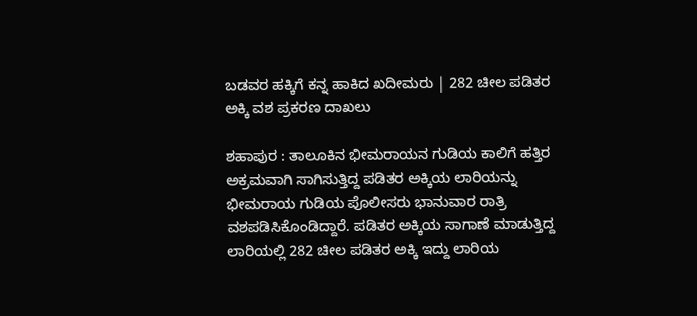ಬಡವರ ಹಕ್ಕಿಗೆ ಕನ್ನ ಹಾಕಿದ ಖದೀಮರು | 282 ಚೀಲ ಪಡಿತರ ಅಕ್ಕಿ ವಶ ಪ್ರಕರಣ ದಾಖಲು

ಶಹಾಪುರ : ತಾಲೂಕಿನ ಭೀಮರಾಯನ ಗುಡಿಯ ಕಾಲಿಗೆ ಹತ್ತಿರ ಅಕ್ರಮವಾಗಿ ಸಾಗಿಸುತ್ತಿದ್ದ ಪಡಿತರ ಅಕ್ಕಿಯ ಲಾರಿಯನ್ನು ಭೀಮರಾಯ ಗುಡಿಯ ಪೊಲೀಸರು ಭಾನುವಾರ ರಾತ್ರಿ ವಶಪಡಿಸಿಕೊಂಡಿದ್ದಾರೆ. ಪಡಿತರ ಅಕ್ಕಿಯ ಸಾಗಾಣೆ ಮಾಡುತ್ತಿದ್ದ ಲಾರಿಯಲ್ಲಿ 282 ಚೀಲ ಪಡಿತರ ಅಕ್ಕಿ ಇದ್ದು ಲಾರಿಯ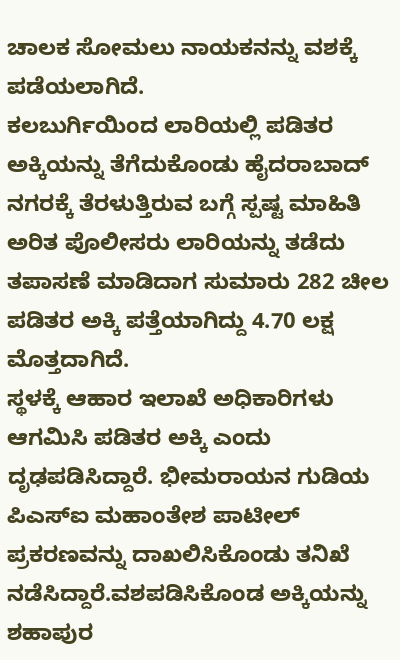ಚಾಲಕ ಸೋಮಲು ನಾಯಕನನ್ನು ವಶಕ್ಕೆ ಪಡೆಯಲಾಗಿದೆ.
ಕಲಬುರ್ಗಿಯಿಂದ ಲಾರಿಯಲ್ಲಿ ಪಡಿತರ ಅಕ್ಕಿಯನ್ನು ತೆಗೆದುಕೊಂಡು ಹೈದರಾಬಾದ್ ನಗರಕ್ಕೆ ತೆರಳುತ್ತಿರುವ ಬಗ್ಗೆ ಸ್ಪಷ್ಟ ಮಾಹಿತಿ ಅರಿತ ಪೊಲೀಸರು ಲಾರಿಯನ್ನು ತಡೆದು ತಪಾಸಣೆ ಮಾಡಿದಾಗ ಸುಮಾರು 282 ಚೀಲ ಪಡಿತರ ಅಕ್ಕಿ ಪತ್ತೆಯಾಗಿದ್ದು 4.70 ಲಕ್ಷ ಮೊತ್ತದಾಗಿದೆ.
ಸ್ಥಳಕ್ಕೆ ಆಹಾರ ಇಲಾಖೆ ಅಧಿಕಾರಿಗಳು ಆಗಮಿಸಿ ಪಡಿತರ ಅಕ್ಕಿ ಎಂದು ದೃಢಪಡಿಸಿದ್ದಾರೆ. ಭೀಮರಾಯನ ಗುಡಿಯ ಪಿಎಸ್ಐ ಮಹಾಂತೇಶ ಪಾಟೀಲ್ ಪ್ರಕರಣವನ್ನು ದಾಖಲಿಸಿಕೊಂಡು ತನಿಖೆ ನಡೆಸಿದ್ದಾರೆ.ವಶಪಡಿಸಿಕೊಂಡ ಅಕ್ಕಿಯನ್ನು ಶಹಾಪುರ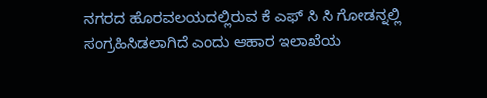ನಗರದ ಹೊರವಲಯದಲ್ಲಿರುವ ಕೆ ಎಫ್ ಸಿ ಸಿ ಗೋಡನ್ನಲ್ಲಿ ಸಂಗ್ರಹಿಸಿಡಲಾಗಿದೆ ಎಂದು ಆಹಾರ ಇಲಾಖೆಯ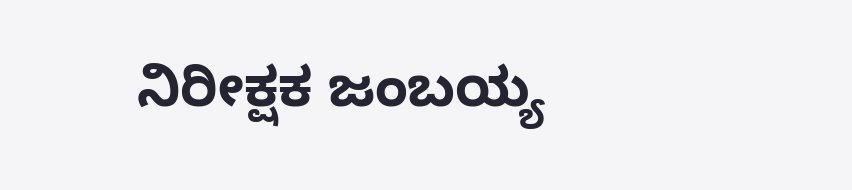ನಿರೀಕ್ಷಕ ಜಂಬಯ್ಯ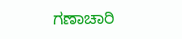ಗಣಾಚಾರಿ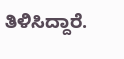ತಿಳಿಸಿದ್ದಾರೆ.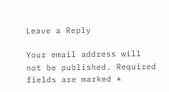Leave a Reply

Your email address will not be published. Required fields are marked *